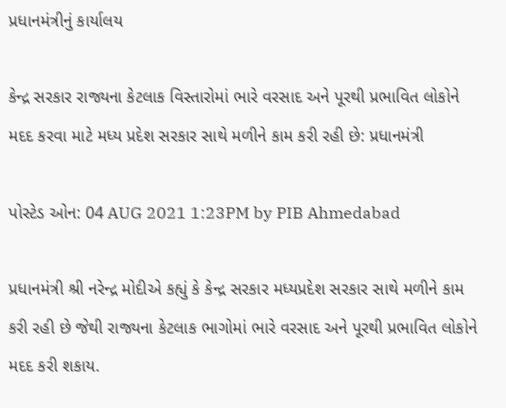પ્રધાનમંત્રીનું કાર્યાલય

કેન્દ્ર સરકાર રાજ્યના કેટલાક વિસ્તારોમાં ભારે વરસાદ અને પૂરથી પ્રભાવિત લોકોને મદદ કરવા માટે મધ્ય પ્રદેશ સરકાર સાથે મળીને કામ કરી રહી છે: પ્રધાનમંત્રી

પોસ્ટેડ ઓન: 04 AUG 2021 1:23PM by PIB Ahmedabad

પ્રધાનમંત્રી શ્રી નરેન્દ્ર મોદીએ કહ્યું કે કેન્દ્ર સરકાર મધ્યપ્રદેશ સરકાર સાથે મળીને કામ કરી રહી છે જેથી રાજ્યના કેટલાક ભાગોમાં ભારે વરસાદ અને પૂરથી પ્રભાવિત લોકોને મદદ કરી શકાય.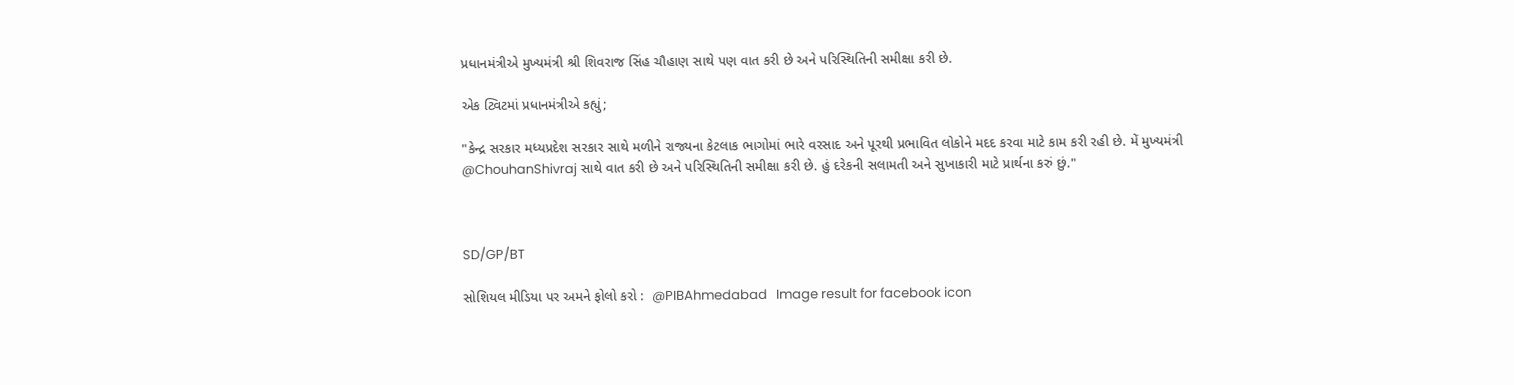પ્રધાનમંત્રીએ મુખ્યમંત્રી શ્રી શિવરાજ સિંહ ચૌહાણ સાથે પણ વાત કરી છે અને પરિસ્થિતિની સમીક્ષા કરી છે.

એક ટ્વિટમાં પ્રધાનમંત્રીએ કહ્યું;

"કેન્દ્ર સરકાર મધ્યપ્રદેશ સરકાર સાથે મળીને રાજ્યના કેટલાક ભાગોમાં ભારે વરસાદ અને પૂરથી પ્રભાવિત લોકોને મદદ કરવા માટે કામ કરી રહી છે. મેં મુખ્યમંત્રી @ChouhanShivraj સાથે વાત કરી છે અને પરિસ્થિતિની સમીક્ષા કરી છે. હું દરેકની સલામતી અને સુખાકારી માટે પ્રાર્થના કરું છું."



SD/GP/BT

સોશિયલ મીડિયા પર અમને ફોલો કરો :  @PIBAhmedabad   Image result for facebook icon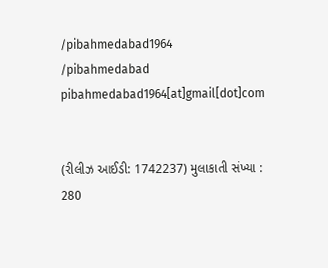/pibahmedabad1964    /pibahmedabad  pibahmedabad1964[at]gmail[dot]com


(રીલીઝ આઈડી: 1742237) મુલાકાતી સંખ્યા : 280